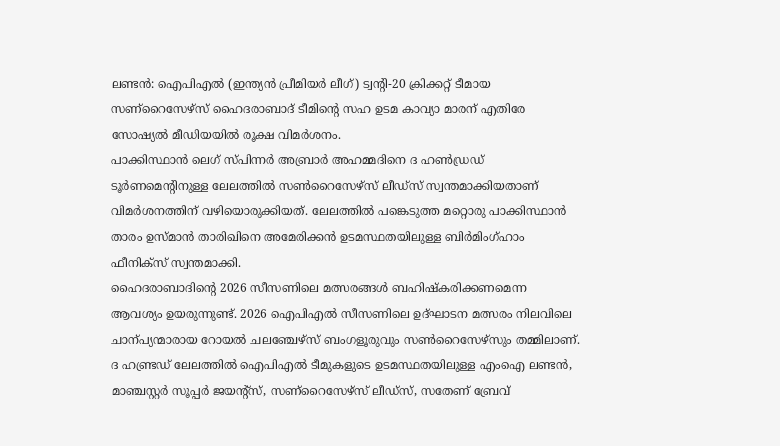ലണ്ടൻ: ഐപിഎൽ (ഇന്ത്യൻ പ്രീമിയർ ലീഗ്) ട്വന്റി-20 ക്രിക്കറ്റ് ടീമായ സണ്റൈസേഴ്സ് ഹൈദരാബാദ് ടീമിന്റെ സഹ ഉടമ കാവ്യാ മാരന് എതിരേ സോഷ്യൽ മീഡിയയിൽ രൂക്ഷ വിമർശനം.
പാക്കിസ്ഥാൻ ലെഗ് സ്പിന്നർ അബ്രാർ അഹമ്മദിനെ ദ ഹൺഡ്രഡ് ടൂർണമെന്റിനുള്ള ലേലത്തിൽ സൺറൈസേഴ്സ് ലീഡ്സ് സ്വന്തമാക്കിയതാണ് വിമർശനത്തിന് വഴിയൊരുക്കിയത്. ലേലത്തിൽ പങ്കെടുത്ത മറ്റൊരു പാക്കിസ്ഥാൻ താരം ഉസ്മാൻ താരിഖിനെ അമേരിക്കൻ ഉടമസ്ഥതയിലുള്ള ബിർമിംഗ്ഹാം ഫീനിക്സ് സ്വന്തമാക്കി.
ഹൈദരാബാദിന്റെ 2026 സീസണിലെ മത്സരങ്ങൾ ബഹിഷ്കരിക്കണമെന്ന ആവശ്യം ഉയരുന്നുണ്ട്. 2026 ഐപിഎൽ സീസണിലെ ഉദ്ഘാടന മത്സരം നിലവിലെ ചാന്പ്യന്മാരായ റോയൽ ചലഞ്ചേഴ്സ് ബംഗളൂരുവും സൺറൈസേഴ്സും തമ്മിലാണ്.
ദ ഹണ്ട്രഡ് ലേലത്തിൽ ഐപിഎൽ ടീമുകളുടെ ഉടമസ്ഥതയിലുള്ള എംഐ ലണ്ടൻ, മാഞ്ചസ്റ്റർ സൂപ്പർ ജയന്റ്സ്, സണ്റൈസേഴ്സ് ലീഡ്സ്, സതേണ് ബ്രേവ്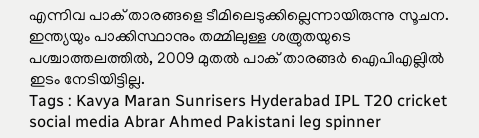എന്നിവ പാക് താരങ്ങളെ ടീമിലെടുക്കില്ലെന്നായിരുന്നു സൂചന.
ഇന്ത്യയും പാക്കിസ്ഥാനും തമ്മിലുള്ള ശത്രുതയുടെ പശ്ചാത്തലത്തിൽ, 2009 മുതൽ പാക് താരങ്ങർ ഐപിഎല്ലിൽ ഇടം നേടിയിട്ടില്ല.
Tags : Kavya Maran Sunrisers Hyderabad IPL T20 cricket social media Abrar Ahmed Pakistani leg spinner